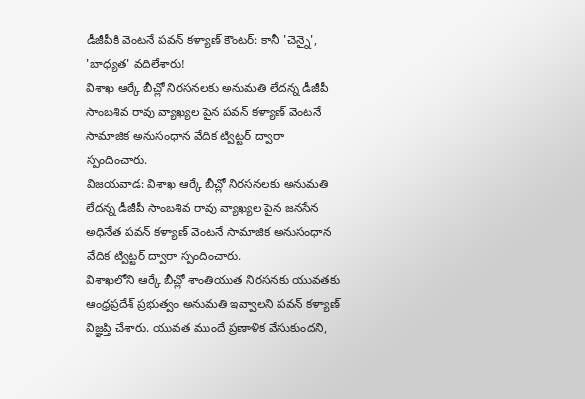డీజీపీకి వెంటనే పవన్ కళ్యాణ్ కౌంటర్: కానీ 'చెన్నై', 'బాధ్యత' వదిలేశారు!
విశాఖ ఆర్కే బీచ్లో నిరసనలకు అనుమతి లేదన్న డీజీపీ సాంబశివ రావు వ్యాఖ్యల పైన పవన్ కళ్యాణ్ వెంటనే సామాజిక అనుసంధాన వేదిక ట్విట్టర్ ద్వారా స్పందించారు.
విజయవాడ: విశాఖ ఆర్కే బీచ్లో నిరసనలకు అనుమతి లేదన్న డీజీపీ సాంబశివ రావు వ్యాఖ్యల పైన జనసేన అధినేత పవన్ కళ్యాణ్ వెంటనే సామాజిక అనుసంధాన వేదిక ట్విట్టర్ ద్వారా స్పందించారు.
విశాఖలోని ఆర్కే బీచ్లో శాంతియుత నిరసనకు యువతకు ఆంధ్రప్రదేశ్ ప్రభుత్వం అనుమతి ఇవ్వాలని పవన్ కళ్యాణ్ విజ్ఞప్తి చేశారు. యువత ముందే ప్రణాళిక వేసుకుందని,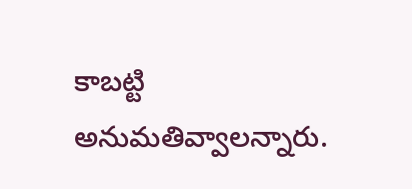కాబట్టి అనుమతివ్వాలన్నారు.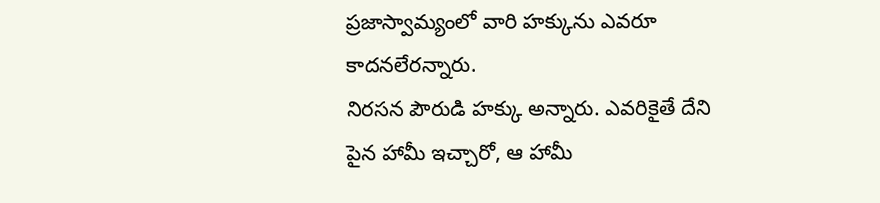ప్రజాస్వామ్యంలో వారి హక్కును ఎవరూ కాదనలేరన్నారు.
నిరసన పౌరుడి హక్కు అన్నారు. ఎవరికైతే దేని పైన హామీ ఇచ్చారో, ఆ హామీ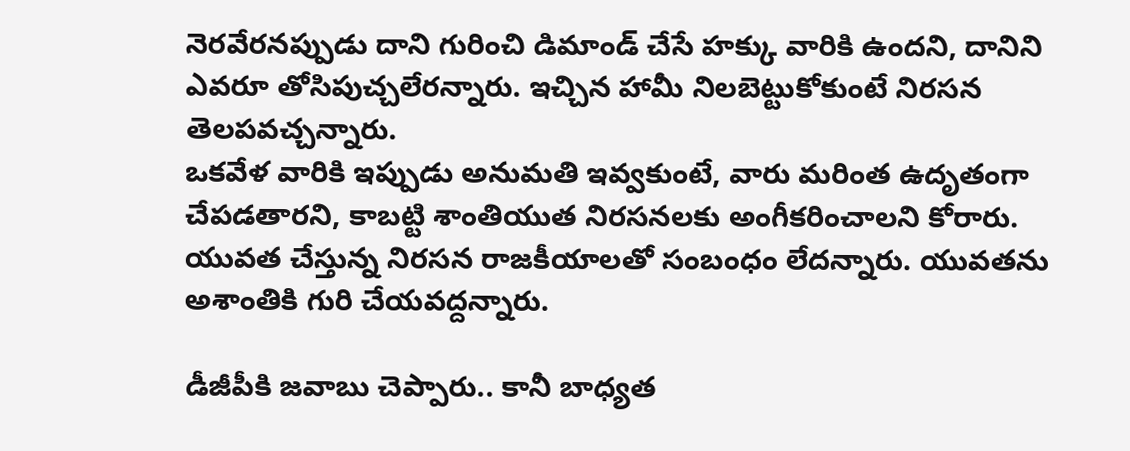నెరవేరనప్పుడు దాని గురించి డిమాండ్ చేసే హక్కు వారికి ఉందని, దానిని ఎవరూ తోసిపుచ్చలేరన్నారు. ఇచ్చిన హామీ నిలబెట్టుకోకుంటే నిరసన తెలపవచ్చన్నారు.
ఒకవేళ వారికి ఇప్పుడు అనుమతి ఇవ్వకుంటే, వారు మరింత ఉదృతంగా చేపడతారని, కాబట్టి శాంతియుత నిరసనలకు అంగీకరించాలని కోరారు. యువత చేస్తున్న నిరసన రాజకీయాలతో సంబంధం లేదన్నారు. యువతను అశాంతికి గురి చేయవద్దన్నారు.

డీజీపీకి జవాబు చెప్పారు.. కానీ బాధ్యత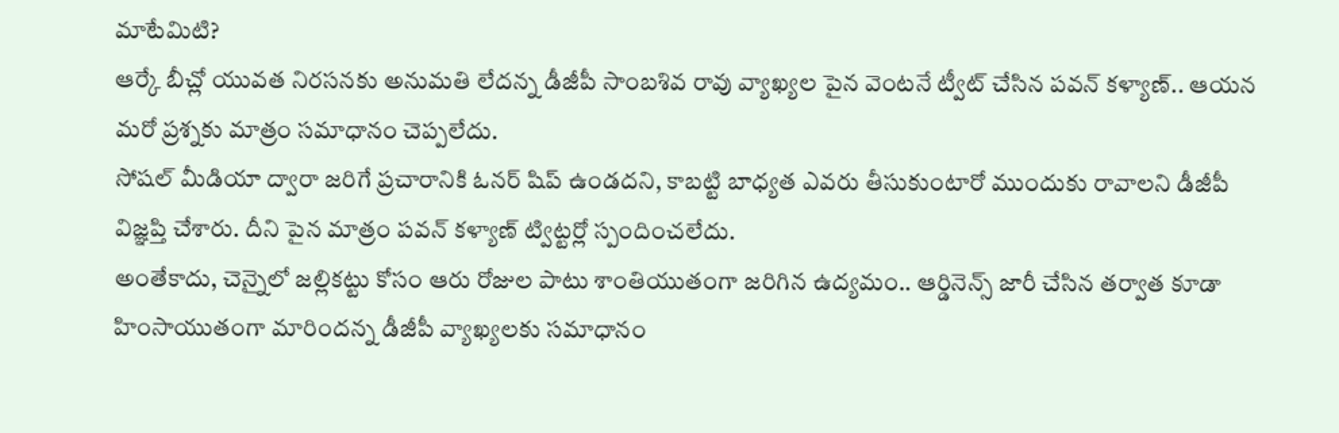మాటేమిటి?
ఆర్కే బీచ్లో యువత నిరసనకు అనుమతి లేదన్న డీజీపీ సాంబశివ రావు వ్యాఖ్యల పైన వెంటనే ట్వీట్ చేసిన పవన్ కళ్యాణ్.. ఆయన మరో ప్రశ్నకు మాత్రం సమాధానం చెప్పలేదు.
సోషల్ మీడియా ద్వారా జరిగే ప్రచారానికి ఓనర్ షిప్ ఉండదని, కాబట్టి బాధ్యత ఎవరు తీసుకుంటారో ముందుకు రావాలని డీజీపీ విజ్ఞప్తి చేశారు. దీని పైన మాత్రం పవన్ కళ్యాణ్ ట్విట్టర్లో స్పందించలేదు.
అంతేకాదు, చెన్నైలో జల్లికట్టు కోసం ఆరు రోజుల పాటు శాంతియుతంగా జరిగిన ఉద్యమం.. ఆర్డినెన్స్ జారీ చేసిన తర్వాత కూడా హింసాయుతంగా మారిందన్న డీజీపీ వ్యాఖ్యలకు సమాధానం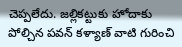చెప్పలేదు. జల్లికట్టుకు హోదాకు పోల్చిన పవన్ కళ్యాణ్ వాటి గురించి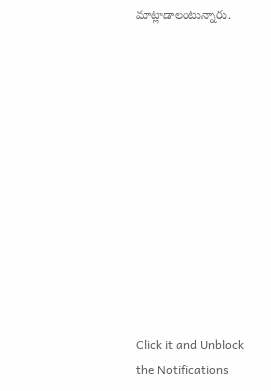మాట్లాడాలంటున్నారు.












Click it and Unblock the Notifications